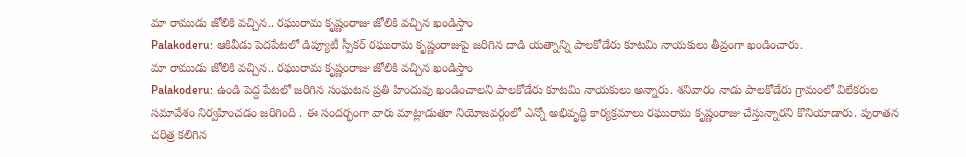మా రాముడు జోలికి వచ్చిన.. రఘురామ కృష్ణంరాజు జోలికి వచ్చిన ఖండిస్తాం
Palakoderu: ఆకివీడు పెదపేటలో డిప్యూటీ స్పీకర్ రఘురామ కృష్ణంరాజుపై జరిగిన దాడి యత్నాన్ని పాలకోడేరు కూటమి నాయకులు తీవ్రంగా ఖండించారు.
మా రాముడు జోలికి వచ్చిన.. రఘురామ కృష్ణంరాజు జోలికి వచ్చిన ఖండిస్తాం
Palakoderu: ఉండి పెద్ద పేటలో జరిగిన సంఘటన ప్రతి హిందువు ఖండించాలని పాలకోడేరు కూటమి నాయకులు అన్నారు. శనివారం నాడు పాలకోడేరు గ్రామంలో విలేకరుల సమావేశం నిర్వహించడం జరిగింది . ఈ సందర్భంగా వారు మాట్లాడుతూ నియోజవర్గంలో ఎన్నో అభివృద్ధి కార్యక్రమాలు రఘురామ కృష్ణంరాజు చేస్తున్నారని కొనియాడారు. పురాతన చరిత్ర కలిగిన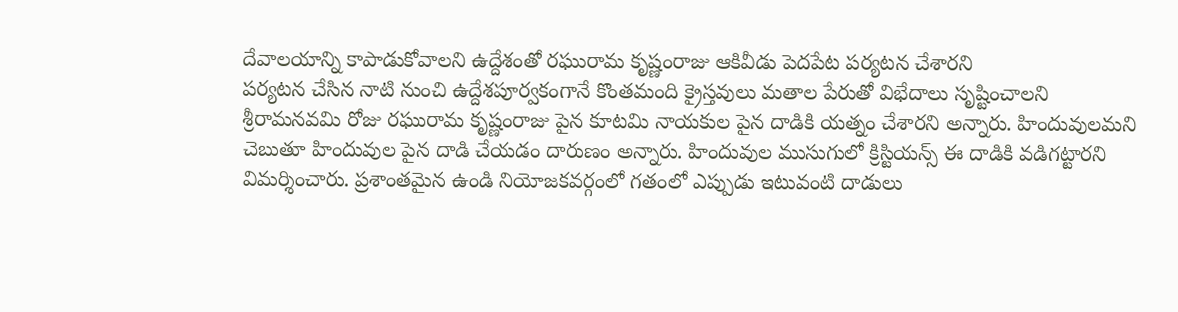దేవాలయాన్ని కాపాడుకోవాలని ఉద్దేశంతో రఘురామ కృష్ణంరాజు ఆకివీడు పెదపేట పర్యటన చేశారని
పర్యటన చేసిన నాటి నుంచి ఉద్దేశపూర్వకంగానే కొంతమంది క్రైస్తవులు మతాల పేరుతో విభేదాలు సృష్టించాలని శ్రీరామనవమి రోజు రఘురామ కృష్ణంరాజు పైన కూటమి నాయకుల పైన దాడికి యత్నం చేశారని అన్నారు. హిందువులమని చెబుతూ హిందువుల పైన దాడి చేయడం దారుణం అన్నారు. హిందువుల ముసుగులో క్రిస్టియన్స్ ఈ దాడికి వడిగట్టారని విమర్శించారు. ప్రశాంతమైన ఉండి నియోజకవర్గంలో గతంలో ఎప్పుడు ఇటువంటి దాడులు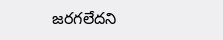జరగలేదని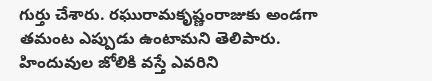గుర్తు చేశారు. రఘురామకృష్ణంరాజుకు అండగా తమంట ఎప్పుడు ఉంటామని తెలిపారు. హిందువుల జోలికి వస్తే ఎవరిని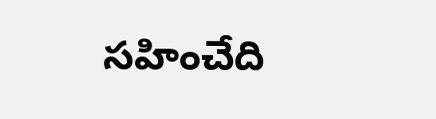సహించేది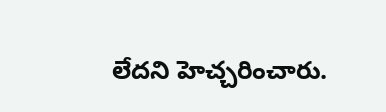లేదని హెచ్చరించారు.